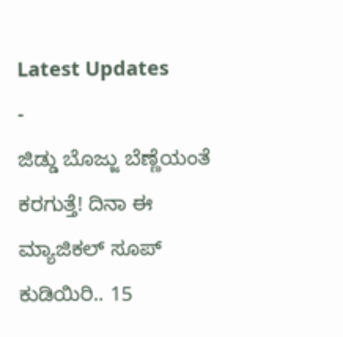Latest Updates
-
ಜಿಡ್ಡು ಬೊಜ್ಜು ಬೆಣ್ಣೆಯಂತೆ ಕರಗುತ್ತೆ! ದಿನಾ ಈ ಮ್ಯಾಜಿಕಲ್ ಸೂಪ್ ಕುಡಿಯಿರಿ.. 15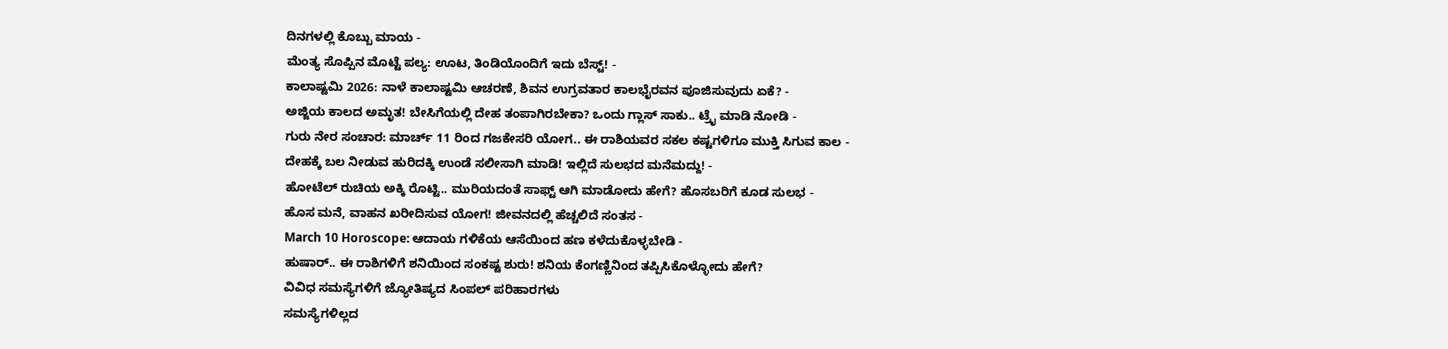ದಿನಗಳಲ್ಲಿ ಕೊಬ್ಬು ಮಾಯ -
ಮೆಂತ್ಯ ಸೊಪ್ಪಿನ ಮೊಟ್ಟೆ ಪಲ್ಯ: ಊಟ, ತಿಂಡಿಯೊಂದಿಗೆ ಇದು ಬೆಸ್ಟ್! -
ಕಾಲಾಷ್ಟಮಿ 2026: ನಾಳೆ ಕಾಲಾಷ್ಟಮಿ ಆಚರಣೆ, ಶಿವನ ಉಗ್ರವತಾರ ಕಾಲಭೈರವನ ಪೂಜಿಸುವುದು ಏಕೆ? -
ಅಜ್ಜಿಯ ಕಾಲದ ಅಮೃತ! ಬೇಸಿಗೆಯಲ್ಲಿ ದೇಹ ತಂಪಾಗಿರಬೇಕಾ? ಒಂದು ಗ್ಲಾಸ್ ಸಾಕು.. ಟ್ರೈ ಮಾಡಿ ನೋಡಿ -
ಗುರು ನೇರ ಸಂಚಾರ: ಮಾರ್ಚ್ 11 ರಿಂದ ಗಜಕೇಸರಿ ಯೋಗ.. ಈ ರಾಶಿಯವರ ಸಕಲ ಕಷ್ಟಗಳಿಗೂ ಮುಕ್ತಿ ಸಿಗುವ ಕಾಲ -
ದೇಹಕ್ಕೆ ಬಲ ನೀಡುವ ಹುರಿದಕ್ಕಿ ಉಂಡೆ ಸಲೀಸಾಗಿ ಮಾಡಿ! ಇಲ್ಲಿದೆ ಸುಲಭದ ಮನೆಮದ್ದು! -
ಹೋಟೆಲ್ ರುಚಿಯ ಅಕ್ಕಿ ರೊಟ್ಟಿ.. ಮುರಿಯದಂತೆ ಸಾಫ್ಟ್ ಆಗಿ ಮಾಡೋದು ಹೇಗೆ? ಹೊಸಬರಿಗೆ ಕೂಡ ಸುಲಭ -
ಹೊಸ ಮನೆ, ವಾಹನ ಖರೀದಿಸುವ ಯೋಗ! ಜೀವನದಲ್ಲಿ ಹೆಚ್ಚಲಿದೆ ಸಂತಸ -
March 10 Horoscope: ಆದಾಯ ಗಳಿಕೆಯ ಆಸೆಯಿಂದ ಹಣ ಕಳೆದುಕೊಳ್ಳಬೇಡಿ -
ಹುಷಾರ್.. ಈ ರಾಶಿಗಳಿಗೆ ಶನಿಯಿಂದ ಸಂಕಷ್ಟ ಶುರು! ಶನಿಯ ಕೆಂಗಣ್ಣಿನಿಂದ ತಪ್ಪಿಸಿಕೊಳ್ಳೋದು ಹೇಗೆ?
ವಿವಿಧ ಸಮಸ್ಯೆಗಳಿಗೆ ಜ್ಯೋತಿಷ್ಯದ ಸಿಂಪಲ್ ಪರಿಹಾರಗಳು
ಸಮಸ್ಯೆಗಳಿಲ್ಲದ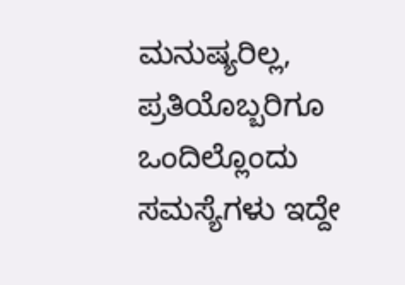ಮನುಷ್ಯರಿಲ್ಲ, ಪ್ರತಿಯೊಬ್ಬರಿಗೂ ಒಂದಿಲ್ಲೊಂದು ಸಮಸ್ಯೆಗಳು ಇದ್ದೇ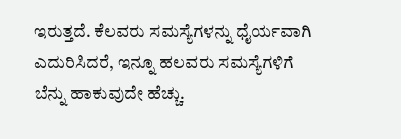ಇರುತ್ತದೆ. ಕೆಲವರು ಸಮಸ್ಯೆಗಳನ್ನು ಧೈರ್ಯವಾಗಿ ಎದುರಿಸಿದರೆ, ಇನ್ನೂ ಹಲವರು ಸಮಸ್ಯೆಗಳಿಗೆ ಬೆನ್ನು ಹಾಕುವುದೇ ಹೆಚ್ಚು.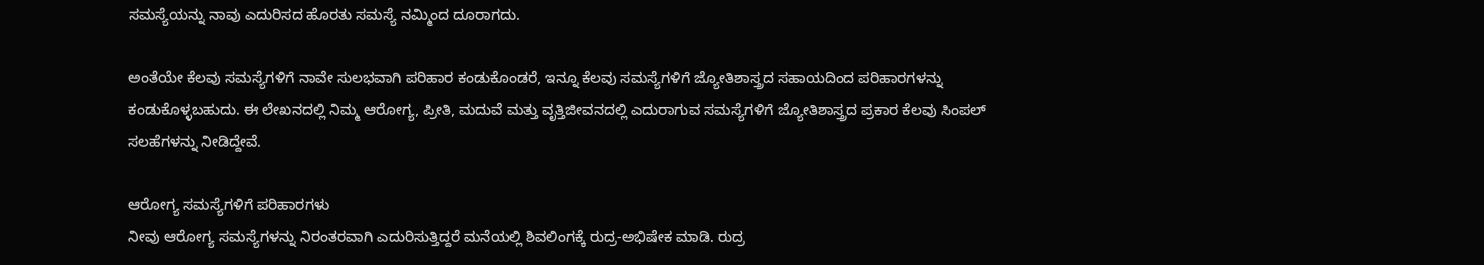ಸಮಸ್ಯೆಯನ್ನು ನಾವು ಎದುರಿಸದ ಹೊರತು ಸಮಸ್ಯೆ ನಮ್ಮಿಂದ ದೂರಾಗದು.

ಅಂತೆಯೇ ಕೆಲವು ಸಮಸ್ಯೆಗಳಿಗೆ ನಾವೇ ಸುಲಭವಾಗಿ ಪರಿಹಾರ ಕಂಡುಕೊಂಡರೆ, ಇನ್ನೂ ಕೆಲವು ಸಮಸ್ಯೆಗಳಿಗೆ ಜ್ಯೋತಿಶಾಸ್ತ್ರದ ಸಹಾಯದಿಂದ ಪರಿಹಾರಗಳನ್ನು ಕಂಡುಕೊಳ್ಳಬಹುದು. ಈ ಲೇಖನದಲ್ಲಿ ನಿಮ್ಮ ಆರೋಗ್ಯ, ಪ್ರೀತಿ, ಮದುವೆ ಮತ್ತು ವೃತ್ತಿಜೀವನದಲ್ಲಿ ಎದುರಾಗುವ ಸಮಸ್ಯೆಗಳಿಗೆ ಜ್ಯೋತಿಶಾಸ್ತ್ರದ ಪ್ರಕಾರ ಕೆಲವು ಸಿಂಪಲ್ ಸಲಹೆಗಳನ್ನು ನೀಡಿದ್ದೇವೆ.

ಆರೋಗ್ಯ ಸಮಸ್ಯೆಗಳಿಗೆ ಪರಿಹಾರಗಳು
ನೀವು ಆರೋಗ್ಯ ಸಮಸ್ಯೆಗಳನ್ನು ನಿರಂತರವಾಗಿ ಎದುರಿಸುತ್ತಿದ್ದರೆ ಮನೆಯಲ್ಲಿ ಶಿವಲಿಂಗಕ್ಕೆ ರುದ್ರ-ಅಭಿಷೇಕ ಮಾಡಿ. ರುದ್ರ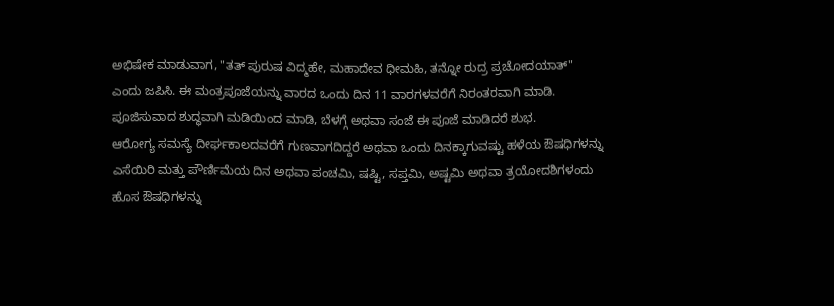ಅಭಿಷೇಕ ಮಾಡುವಾಗ, "ತತ್ ಪುರುಷ ವಿದ್ಮಹೇ, ಮಹಾದೇವ ಧೀಮಹಿ, ತನ್ನೋ ರುದ್ರ ಪ್ರಚೋದಯಾತ್" ಎಂದು ಜಪಿಸಿ. ಈ ಮಂತ್ರಪೂಜೆಯನ್ನು ವಾರದ ಒಂದು ದಿನ 11 ವಾರಗಳವರೆಗೆ ನಿರಂತರವಾಗಿ ಮಾಡಿ. ಪೂಜಿಸುವಾದ ಶುದ್ಧವಾಗಿ ಮಡಿಯಿಂದ ಮಾಡಿ, ಬೆಳಗ್ಗೆ ಅಥವಾ ಸಂಜೆ ಈ ಪೂಜೆ ಮಾಡಿದರೆ ಶುಭ.
ಆರೋಗ್ಯ ಸಮಸ್ಯೆ ದೀರ್ಘಕಾಲದವರೆಗೆ ಗುಣವಾಗದಿದ್ದರೆ ಅಥವಾ ಒಂದು ದಿನಕ್ಕಾಗುವಷ್ಟು ಹಳೆಯ ಔಷಧಿಗಳನ್ನು ಎಸೆಯಿರಿ ಮತ್ತು ಪೌರ್ಣಿಮೆಯ ದಿನ ಅಥವಾ ಪಂಚಮಿ, ಷಷ್ಟಿ, ಸಪ್ತಮಿ, ಅಷ್ಟಮಿ ಅಥವಾ ತ್ರಯೋದಶಿಗಳಂದು ಹೊಸ ಔಷಧಿಗಳನ್ನು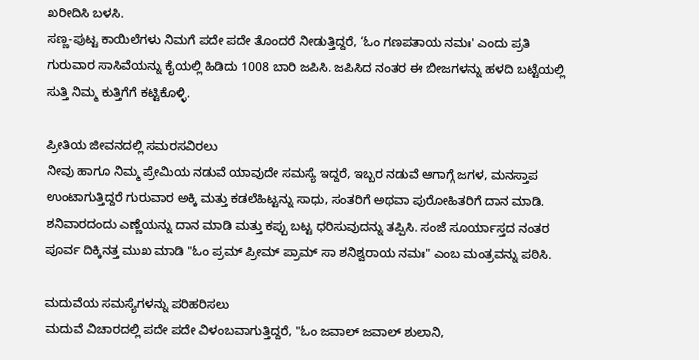ಖರೀದಿಸಿ ಬಳಸಿ.
ಸಣ್ಣ-ಪುಟ್ಟ ಕಾಯಿಲೆಗಳು ನಿಮಗೆ ಪದೇ ಪದೇ ತೊಂದರೆ ನೀಡುತ್ತಿದ್ದರೆ, ‘ಓಂ ಗಣಪತಾಯ ನಮಃ' ಎಂದು ಪ್ರತಿ ಗುರುವಾರ ಸಾಸಿವೆಯನ್ನು ಕೈಯಲ್ಲಿ ಹಿಡಿದು 1008 ಬಾರಿ ಜಪಿಸಿ. ಜಪಿಸಿದ ನಂತರ ಈ ಬೀಜಗಳನ್ನು ಹಳದಿ ಬಟ್ಟೆಯಲ್ಲಿ ಸುತ್ತಿ ನಿಮ್ಮ ಕುತ್ತಿಗೆಗೆ ಕಟ್ಟಿಕೊಳ್ಳಿ.

ಪ್ರೀತಿಯ ಜೀವನದಲ್ಲಿ ಸಮರಸವಿರಲು
ನೀವು ಹಾಗೂ ನಿಮ್ಮ ಪ್ರೇಮಿಯ ನಡುವೆ ಯಾವುದೇ ಸಮಸ್ಯೆ ಇದ್ದರೆ, ಇಬ್ಬರ ನಡುವೆ ಆಗಾಗ್ಗೆ ಜಗಳ, ಮನಸ್ತಾಪ ಉಂಟಾಗುತ್ತಿದ್ದರೆ ಗುರುವಾರ ಅಕ್ಕಿ ಮತ್ತು ಕಡಲೆಹಿಟ್ಟನ್ನು ಸಾಧು, ಸಂತರಿಗೆ ಅಥವಾ ಪುರೋಹಿತರಿಗೆ ದಾನ ಮಾಡಿ.
ಶನಿವಾರದಂದು ಎಣ್ಣೆಯನ್ನು ದಾನ ಮಾಡಿ ಮತ್ತು ಕಪ್ಪು ಬಟ್ಟ ಧರಿಸುವುದನ್ನು ತಪ್ಪಿಸಿ. ಸಂಜೆ ಸೂರ್ಯಾಸ್ತದ ನಂತರ ಪೂರ್ವ ದಿಕ್ಕಿನತ್ತ ಮುಖ ಮಾಡಿ "ಓಂ ಪ್ರಮ್ ಪ್ರೀಮ್ ಪ್ರಾಮ್ ಸಾ ಶನಿಶ್ವರಾಯ ನಮಃ" ಎಂಬ ಮಂತ್ರವನ್ನು ಪಠಿಸಿ.

ಮದುವೆಯ ಸಮಸ್ಯೆಗಳನ್ನು ಪರಿಹರಿಸಲು
ಮದುವೆ ವಿಚಾರದಲ್ಲಿ ಪದೇ ಪದೇ ವಿಳಂಬವಾಗುತ್ತಿದ್ದರೆ, "ಓಂ ಜವಾಲ್ ಜವಾಲ್ ಶುಲಾನಿ,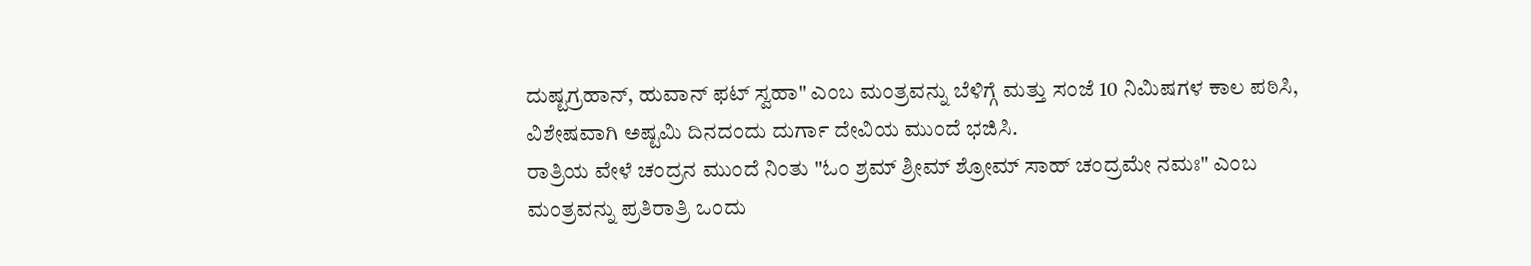ದುಷ್ಟಗ್ರಹಾನ್, ಹುವಾನ್ ಫಟ್ ಸ್ವಹಾ" ಎಂಬ ಮಂತ್ರವನ್ನು ಬೆಳಿಗ್ಗೆ ಮತ್ತು ಸಂಜೆ 10 ನಿಮಿಷಗಳ ಕಾಲ ಪಠಿಸಿ, ವಿಶೇಷವಾಗಿ ಅಷ್ಟಮಿ ದಿನದಂದು ದುರ್ಗಾ ದೇವಿಯ ಮುಂದೆ ಭಜಿಸಿ.
ರಾತ್ರಿಯ ವೇಳೆ ಚಂದ್ರನ ಮುಂದೆ ನಿಂತು "ಓಂ ಶ್ರಮ್ ಶ್ರೀಮ್ ಶ್ರೋಮ್ ಸಾಹ್ ಚಂದ್ರಮೇ ನಮಃ" ಎಂಬ ಮಂತ್ರವನ್ನು ಪ್ರತಿರಾತ್ರಿ ಒಂದು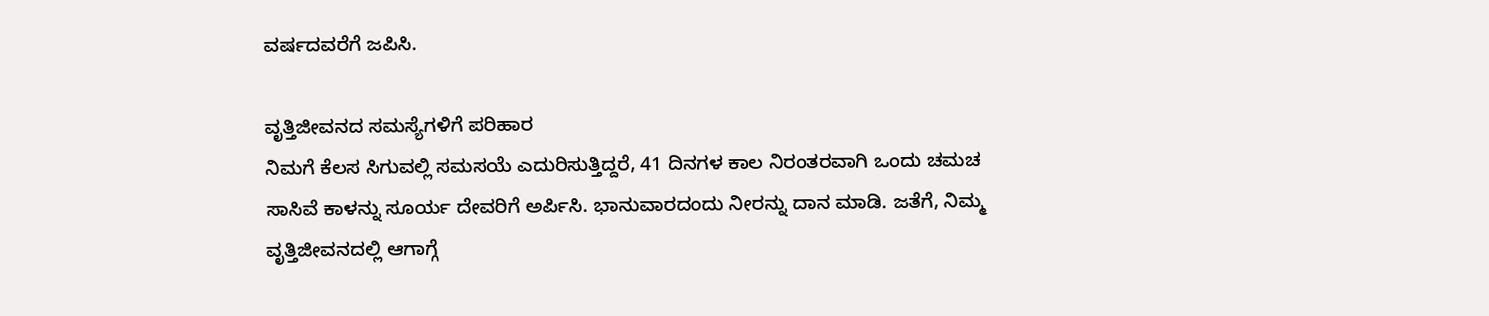ವರ್ಷದವರೆಗೆ ಜಪಿಸಿ.

ವೃತ್ತಿಜೀವನದ ಸಮಸ್ಯೆಗಳಿಗೆ ಪರಿಹಾರ
ನಿಮಗೆ ಕೆಲಸ ಸಿಗುವಲ್ಲಿ ಸಮಸಯೆ ಎದುರಿಸುತ್ತಿದ್ದರೆ, 41 ದಿನಗಳ ಕಾಲ ನಿರಂತರವಾಗಿ ಒಂದು ಚಮಚ ಸಾಸಿವೆ ಕಾಳನ್ನು ಸೂರ್ಯ ದೇವರಿಗೆ ಅರ್ಪಿಸಿ. ಭಾನುವಾರದಂದು ನೀರನ್ನು ದಾನ ಮಾಡಿ. ಜತೆಗೆ, ನಿಮ್ಮ ವೃತ್ತಿಜೀವನದಲ್ಲಿ ಆಗಾಗ್ಗೆ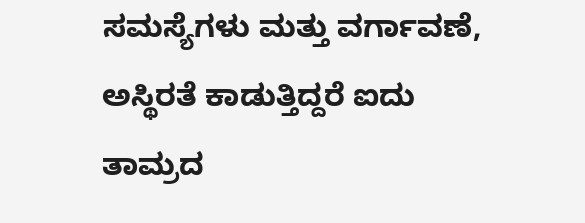ಸಮಸ್ಯೆಗಳು ಮತ್ತು ವರ್ಗಾವಣೆ, ಅಸ್ಥಿರತೆ ಕಾಡುತ್ತಿದ್ದರೆ ಐದು ತಾಮ್ರದ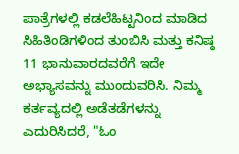ಪಾತ್ರೆಗಳಲ್ಲಿ ಕಡಲೆಹಿಟ್ಟನಿಂದ ಮಾಡಿದ ಸಿಹಿತಿಂಡಿಗಳಿಂದ ತುಂಬಿಸಿ ಮತ್ತು ಕನಿಷ್ಠ 11 ಭಾನುವಾರದವರೆಗೆ ಇದೇ ಅಭ್ಯಾಸವನ್ನು ಮುಂದುವರಿಸಿ. ನಿಮ್ಮ ಕರ್ತವ್ಯದಲ್ಲಿ ಅಡೆತಡೆಗಳನ್ನು ಎದುರಿಸಿದರೆ, "ಓಂ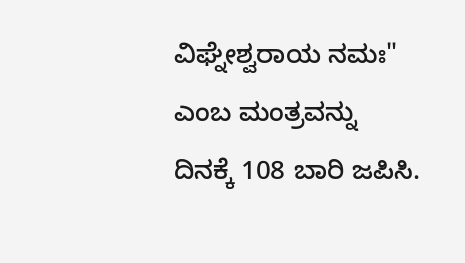ವಿಘ್ನೇಶ್ವರಾಯ ನಮಃ" ಎಂಬ ಮಂತ್ರವನ್ನು ದಿನಕ್ಕೆ 108 ಬಾರಿ ಜಪಿಸಿ.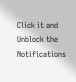Click it and Unblock the Notifications